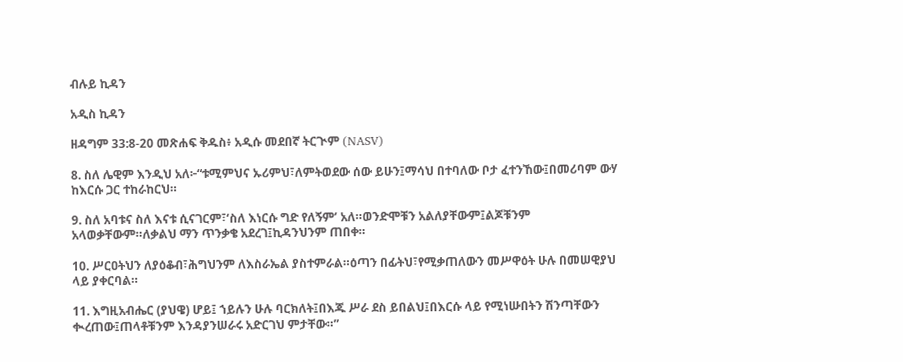ብሉይ ኪዳን

አዲስ ኪዳን

ዘዳግም 33:8-20 መጽሐፍ ቅዱስ፥ አዲሱ መደበኛ ትርጒም (NASV)

8. ስለ ሌዊም እንዲህ አለ፦“ቱሚምህና ኡሪምህ፣ለምትወደው ሰው ይሁን፤ማሳህ በተባለው ቦታ ፈተንኸው፤በመሪባም ውሃ ከእርሱ ጋር ተከራከርህ።

9. ስለ አባቱና ስለ እናቱ ሲናገርም፣‘ስለ እነርሱ ግድ የለኝም’ አለ።ወንድሞቹን አልለያቸውም፤ልጆቹንም አላወቃቸውም።ለቃልህ ማን ጥንቃቄ አደረገ፤ኪዳንህንም ጠበቀ።

10. ሥርዐትህን ለያዕቆብ፣ሕግህንም ለእስራኤል ያስተምራል።ዕጣን በፊትህ፣የሚቃጠለውን መሥዋዕት ሁሉ በመሠዊያህ ላይ ያቀርባል።

11. እግዚአብሔር (ያህዌ) ሆይ፤ ኀይሉን ሁሉ ባርክለት፤በእጁ ሥራ ደስ ይበልህ፤በእርሱ ላይ የሚነሡበትን ሽንጣቸውን ቊረጠው፤ጠላቶቹንም እንዳያንሠራሩ አድርገህ ምታቸው።”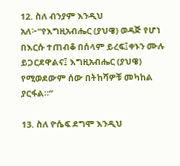12. ስለ ብንያም እንዲህ አለ፦“የእግዚአብሔር (ያህዌ) ወዳጅ የሆነ በእርሱ ተጠብቆ በሰላም ይረፍ፤ቀኑን ሙሉ ይጋርደዋልና፤ እግዚአብሔር (ያህዌ) የሚወደውም ሰው በትከሻዎቹ መካከል ያርፋል።”

13. ስለ ዮሴፍ ደግሞ እንዲህ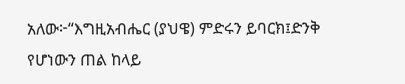አለው፦“እግዚአብሔር (ያህዌ) ምድሩን ይባርክ፤ድንቅ የሆነውን ጠል ከላይ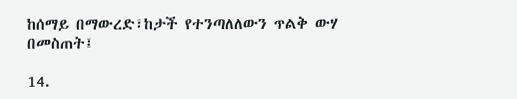ከሰማይ በማውረድ፣ከታች የተንጣለለውን ጥልቅ ውሃ በመስጠት፤

14.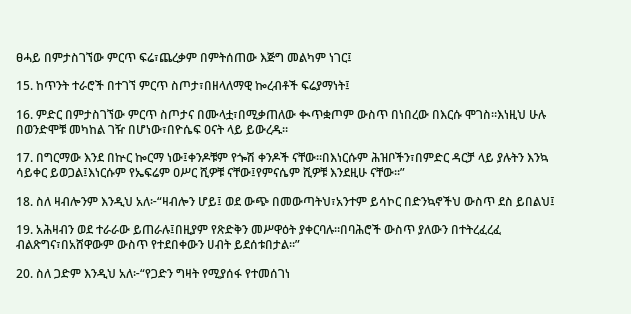ፀሓይ በምታስገኘው ምርጥ ፍሬ፣ጨረቃም በምትሰጠው እጅግ መልካም ነገር፤

15. ከጥንት ተራሮች በተገኘ ምርጥ ስጦታ፣በዘላለማዊ ኰረብቶች ፍሬያማነት፤

16. ምድር በምታስገኘው ምርጥ ስጦታና በሙላቷ፣በሚቃጠለው ቊጥቋጦም ውስጥ በነበረው በእርሱ ሞገስ።እነዚህ ሁሉ በወንድሞቹ መካከል ገዥ በሆነው፣በዮሴፍ ዐናት ላይ ይውረዱ።

17. በግርማው እንደ በኵር ኰርማ ነው፤ቀንዶቹም የጐሽ ቀንዶች ናቸው።በእነርሱም ሕዝቦችን፣በምድር ዳርቻ ላይ ያሉትን እንኳ ሳይቀር ይወጋል፤እነርሱም የኤፍሬም ዐሥር ሺዎቹ ናቸው፤የምናሴም ሺዎቹ እንደዚሁ ናቸው።”

18. ስለ ዛብሎንም እንዲህ አለ፦“ዛብሎን ሆይ፤ ወደ ውጭ በመውጣትህ፣አንተም ይሳኮር በድንኳኖችህ ውስጥ ደስ ይበልህ፤

19. አሕዛብን ወደ ተራራው ይጠራሉ፤በዚያም የጽድቅን መሥዋዕት ያቀርባሉ።በባሕሮች ውስጥ ያለውን በተትረፈረፈ ብልጽግና፣በአሸዋውም ውስጥ የተደበቀውን ሀብት ይደሰቱበታል።”

20. ስለ ጋድም እንዲህ አለ፦“የጋድን ግዛት የሚያሰፋ የተመሰገነ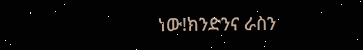ነው!ክንድንና ራስን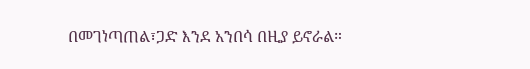በመገነጣጠል፣ጋድ እንደ አንበሳ በዚያ ይኖራል።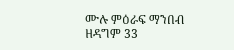ሙሉ ምዕራፍ ማንበብ ዘዳግም 33